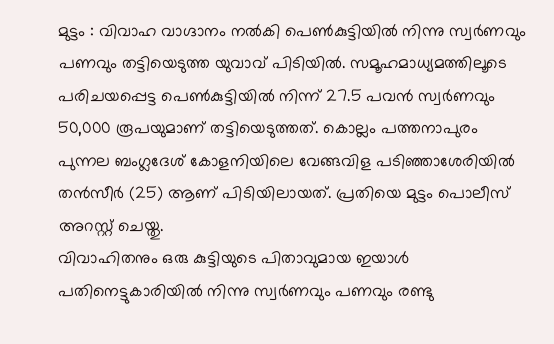മുട്ടം : വിവാഹ വാഗ്ദാനം നൽകി പെൺകുട്ടിയിൽ നിന്നു സ്വർണവും പണവും തട്ടിയെടുത്ത യുവാവ് പിടിയിൽ. സമൂഹമാധ്യമത്തിലൂടെ പരിചയപ്പെട്ട പെൺകുട്ടിയിൽ നിന്ന് 27.5 പവൻ സ്വർണവും 50,000 രൂപയുമാണ് തട്ടിയെടുത്തത്. കൊല്ലം പത്തനാപുരം പുന്നല ബംഗ്ലദേശ് കോളനിയിലെ വേങ്ങവിള പടിഞ്ഞാശേരിയിൽ തൻസീർ (25) ആണ് പിടിയിലായത്. പ്രതിയെ മുട്ടം പൊലീസ് അറസ്റ്റ് ചെയ്തു.
വിവാഹിതനും ഒരു കുട്ടിയുടെ പിതാവുമായ ഇയാൾ പതിനെട്ടുകാരിയിൽ നിന്നു സ്വർണവും പണവും രണ്ടു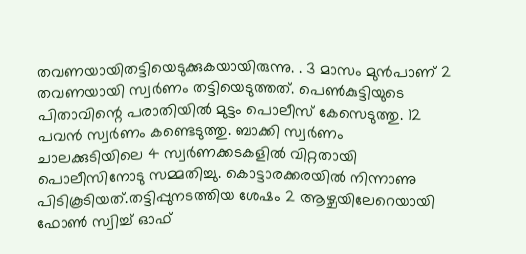തവണയായിതട്ടിയെടുക്കുകയായിരുന്നു. . 3 മാസം മുൻപാണ് 2 തവണയായി സ്വർണം തട്ടിയെടുത്തത്. പെൺകുട്ടിയുടെ പിതാവിന്റെ പരാതിയിൽ മുട്ടം പൊലീസ് കേസെടുത്തു. 12 പവൻ സ്വർണം കണ്ടെടുത്തു. ബാക്കി സ്വർണം ചാലക്കുടിയിലെ 4 സ്വർണക്കടകളിൽ വിറ്റതായി പൊലീസിനോടു സമ്മതിച്ചു. കൊട്ടാരക്കരയിൽ നിന്നാണു പിടികൂടിയത്.തട്ടിപ്പുനടത്തിയ ശേഷം 2 ആഴ്ചയിലേറെയായി ഫോൺ സ്വിച്ച് ഓഫ്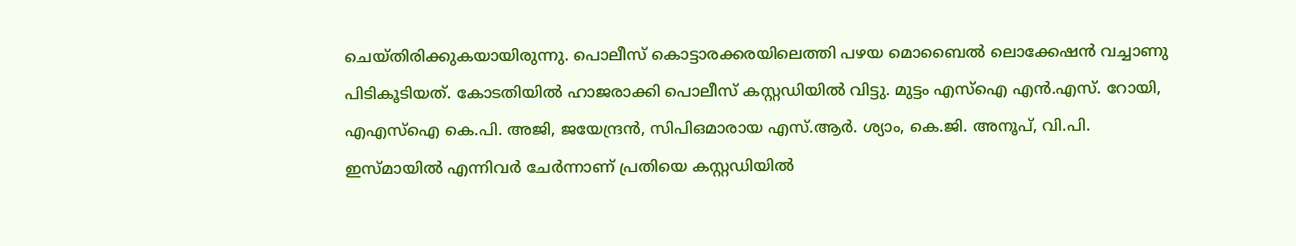ചെയ്തിരിക്കുകയായിരുന്നു. പൊലീസ് കൊട്ടാരക്കരയിലെത്തി പഴയ മൊബൈൽ ലൊക്കേഷൻ വച്ചാണു പിടികൂടിയത്. കോടതിയിൽ ഹാജരാക്കി പൊലീസ് കസ്റ്റഡിയിൽ വിട്ടു. മുട്ടം എസ്ഐ എൻ.എസ്. റോയി, എഎസ്ഐ കെ.പി. അജി, ജയേന്ദ്രൻ, സിപിഒമാരായ എസ്.ആർ. ശ്യാം, കെ.ജി. അനൂപ്, വി.പി. ഇസ്മായിൽ എന്നിവർ ചേർന്നാണ് പ്രതിയെ കസ്റ്റഡിയിൽ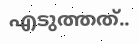എടുത്തത്..